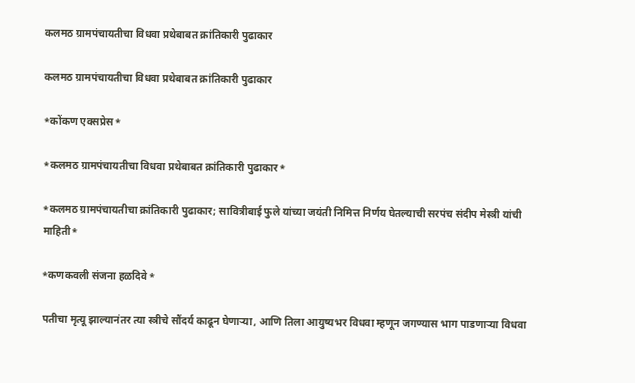कलमठ ग्रामपंचायतीचा विधवा प्रथेबाबत क्रांतिकारी पुढाकार

कलमठ ग्रामपंचायतीचा विधवा प्रथेबाबत क्रांतिकारी पुढाकार

*कोंकण एक्सप्रेस*

*कलमठ ग्रामपंचायतीचा विधवा प्रथेबाबत क्रांतिकारी पुढाकार*

*कलमठ ग्रामपंचायतीचा क्रांतिकारी पुढाकार; सावित्रीबाई फुले यांच्या जयंती निमित्त निर्णय घेतल्याची सरपंच संदीप मेस्त्री यांची माहिती*

*कणकवली संजना हळदिवे*

पतीचा मृत्यू झाल्यानंतर त्या स्त्रीचे सौंदर्य काढून घेणाऱ्या, आणि तिला आयुष्यभर विधवा म्हणून जगण्यास भाग पाडणाऱ्या विधवा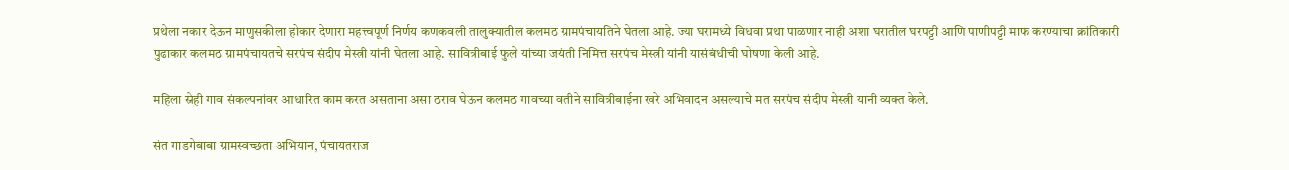प्रथेला नकार देऊन माणुसकीला होकार देणारा महत्त्वपूर्ण निर्णय कणकवली तालुक्यातील कलमठ ग्रामपंचायतिने घेतला आहे. ज्या घरामध्ये विधवा प्रथा पाळणार नाही अशा घरातील घरपट्टी आणि पाणीपट्टी माफ करण्याचा क्रांतिकारी पुढाकार कलमठ ग्रामपंचायतचे सरपंच संदीप मेस्त्री यांनी घेतला आहे. सावित्रीबाई फुले यांच्या जयंती निमित्त सरपंच मेस्त्री यांनी यासंबंधीची घोषणा केली आहे.

महिला स्नेही गाव संकल्पनांवर आधारित काम करत असताना असा ठराव घेऊन कलमठ गावच्या वतीने सावित्रीबाईना खरे अभिवादन असल्याचे मत सरपंच संदीप मेस्त्री यानी व्यक्त केले.

संत गाडगेबाबा ग्रामस्वच्छता अभियान, पंचायतराज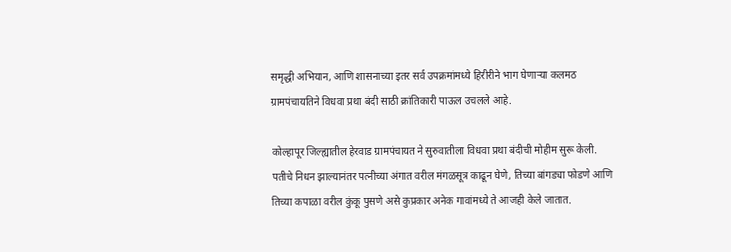समृद्धी अभियान, आणि शासनाच्या इतर सर्व उपक्रमांमध्ये हिरीरीने भाग घेणाऱ्या कलमठ ग्रामपंचायतिने विधवा प्रथा बंदी साठी क्रांतिकारी पाऊल उचलले आहे.

कोल्हापूर जिल्ह्यातील हेरवाड ग्रामपंचायत ने सुरुवातीला विधवा प्रथा बंदीची मोहीम सुरू केली. पतीचे निधन झाल्यानंतर पत्नीच्या अंगात वरील मंगळसूत्र काढून घेणे, तिच्या बांगड्या फोडणे आणि तिच्या कपाळा वरील कुंकू पुसणे असे कुप्रकार अनेक गावांमध्ये ते आजही केले जातात.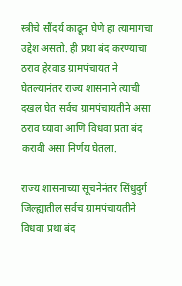स्त्रीचे सौंदर्य काढून घेणे हा त्यामागचा उद्देश असतो. ही प्रथा बंद करण्याचा ठराव हेरवाड ग्रामपंचायत ने घेतल्यानंतर राज्य शासनाने त्याची दखल घेत सर्वच ग्रामपंचायतीने असा ठराव घ्यावा आणि विधवा प्रता बंद करावी असा निर्णय घेतला.

राज्य शासनाच्या सूचनेनंतर सिंधुदुर्ग जिल्ह्यातील सर्वच ग्रामपंचायतीने विधवा प्रथा बंद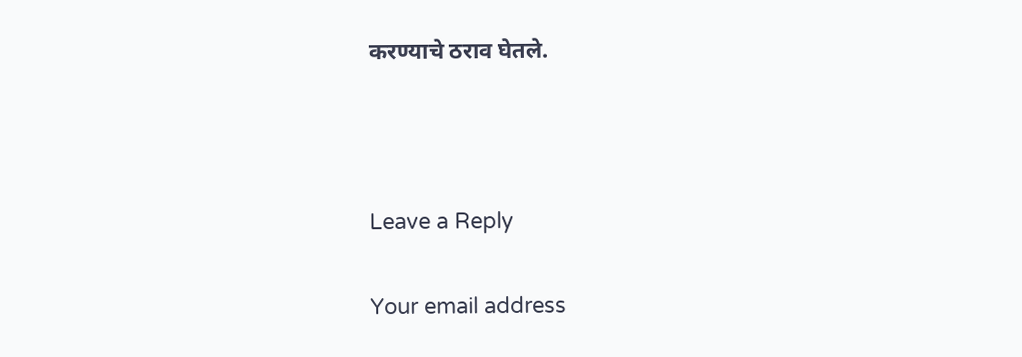करण्याचे ठराव घेतले.



Leave a Reply

Your email address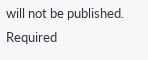will not be published. Required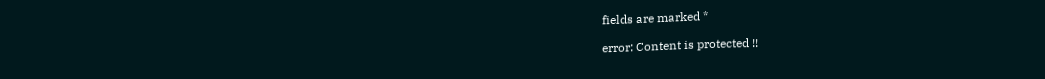fields are marked *

error: Content is protected !!